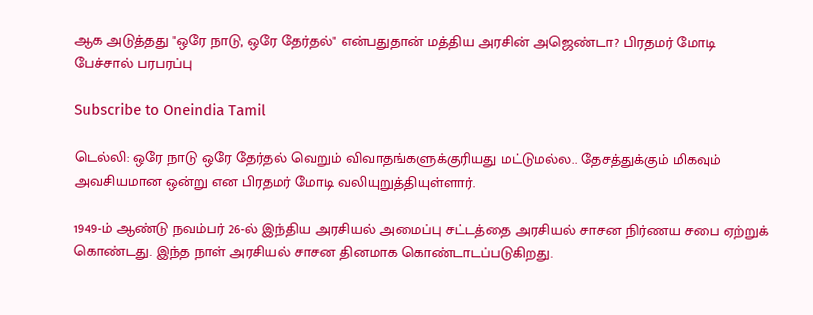ஆக அடுத்தது "ஒரே நாடு, ஒரே தேர்தல்" என்பதுதான் மத்திய அரசின் அஜெண்டா? பிரதமர் மோடி பேச்சால் பரபரப்பு

Subscribe to Oneindia Tamil

டெல்லி: ஒரே நாடு ஒரே தேர்தல் வெறும் விவாதங்களுக்குரியது மட்டுமல்ல.. தேசத்துக்கும் மிகவும் அவசியமான ஒன்று என பிரதமர் மோடி வலியுறுத்தியுள்ளார்.

1949-ம் ஆண்டு நவம்பர் 26-ல் இந்திய அரசியல் அமைப்பு சட்டத்தை அரசியல் சாசன நிர்ணய சபை ஏற்றுக் கொண்டது. இந்த நாள் அரசியல் சாசன தினமாக கொண்டாடப்படுகிறது.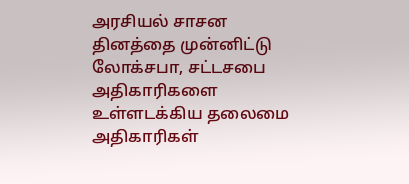அரசியல் சாசன தினத்தை முன்னிட்டு லோக்சபா, சட்டசபை அதிகாரிகளை உள்ளடக்கிய தலைமை அதிகாரிகள்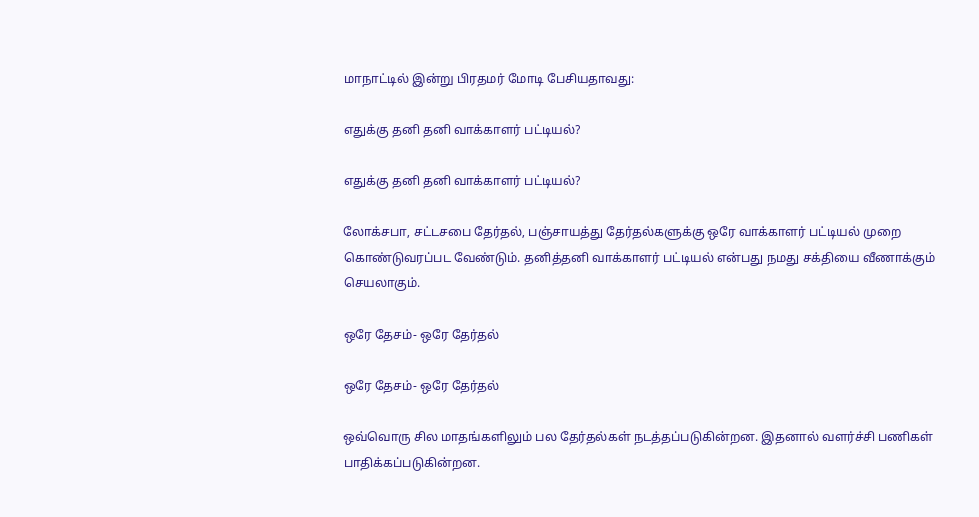மாநாட்டில் இன்று பிரதமர் மோடி பேசியதாவது:

எதுக்கு தனி தனி வாக்காளர் பட்டியல்?

எதுக்கு தனி தனி வாக்காளர் பட்டியல்?

லோக்சபா, சட்டசபை தேர்தல், பஞ்சாயத்து தேர்தல்களுக்கு ஒரே வாக்காளர் பட்டியல் முறை கொண்டுவரப்பட வேண்டும். தனித்தனி வாக்காளர் பட்டியல் என்பது நமது சக்தியை வீணாக்கும் செயலாகும்.

ஒரே தேசம்- ஒரே தேர்தல்

ஒரே தேசம்- ஒரே தேர்தல்

ஒவ்வொரு சில மாதங்களிலும் பல தேர்தல்கள் நடத்தப்படுகின்றன. இதனால் வளர்ச்சி பணிகள் பாதிக்கப்படுகின்றன.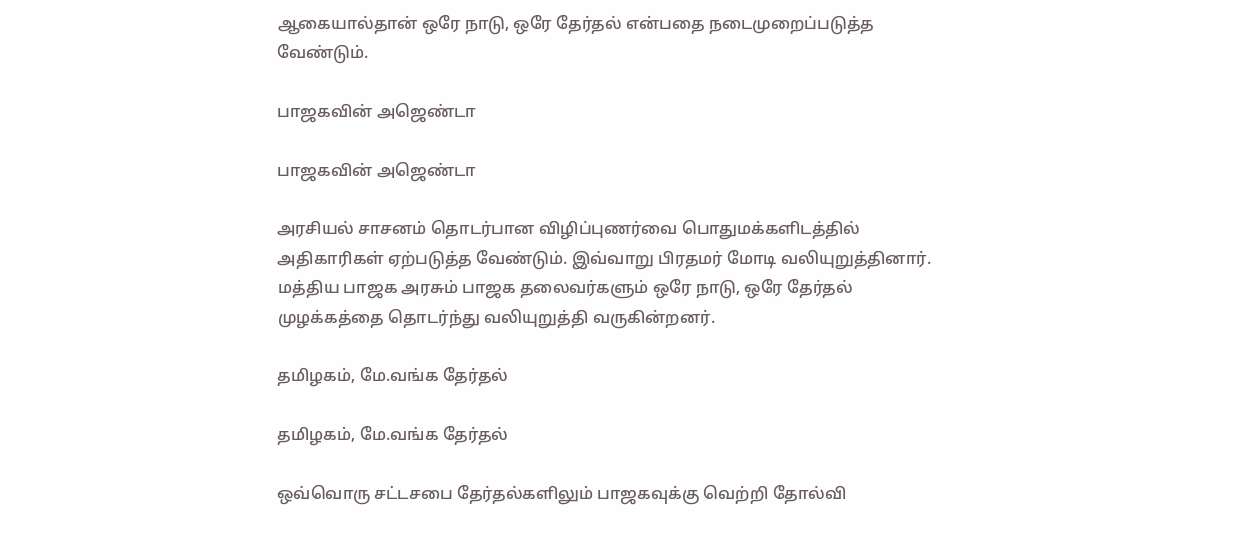ஆகையால்தான் ஒரே நாடு, ஒரே தேர்தல் என்பதை நடைமுறைப்படுத்த வேண்டும்.

பாஜகவின் அஜெண்டா

பாஜகவின் அஜெண்டா

அரசியல் சாசனம் தொடர்பான விழிப்புணர்வை பொதுமக்களிடத்தில் அதிகாரிகள் ஏற்படுத்த வேண்டும். இவ்வாறு பிரதமர் மோடி வலியுறுத்தினார். மத்திய பாஜக அரசும் பாஜக தலைவர்களும் ஒரே நாடு, ஒரே தேர்தல் முழக்கத்தை தொடர்ந்து வலியுறுத்தி வருகின்றனர்.

தமிழகம், மே.வங்க தேர்தல்

தமிழகம், மே.வங்க தேர்தல்

ஒவ்வொரு சட்டசபை தேர்தல்களிலும் பாஜகவுக்கு வெற்றி தோல்வி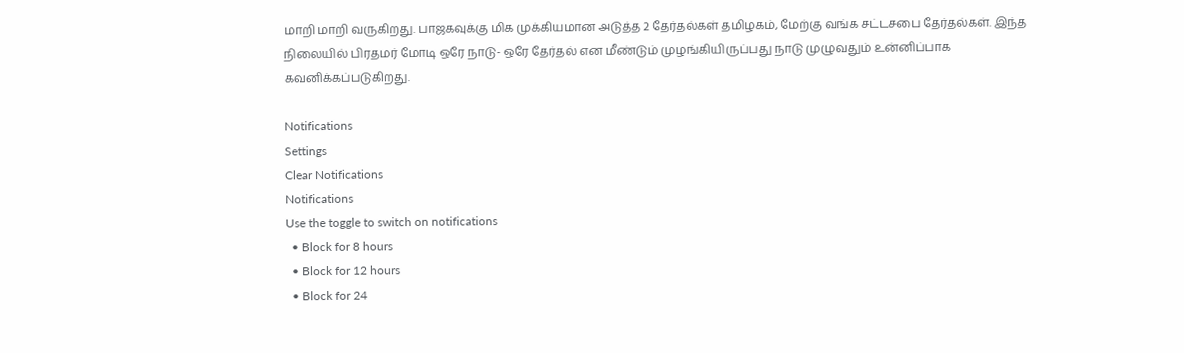மாறி மாறி வருகிறது. பாஜகவுக்கு மிக முக்கியமான அடுத்த 2 தேர்தல்கள் தமிழகம், மேற்கு வங்க சட்டசபை தேர்தல்கள். இந்த நிலையில் பிரதமர் மோடி ஒரே நாடு- ஒரே தேர்தல் என மீண்டும் முழங்கியிருப்பது நாடு முழுவதும் உன்னிப்பாக கவனிக்கப்படுகிறது.

Notifications
Settings
Clear Notifications
Notifications
Use the toggle to switch on notifications
  • Block for 8 hours
  • Block for 12 hours
  • Block for 24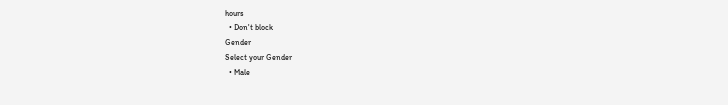hours
  • Don't block
Gender
Select your Gender
  • Male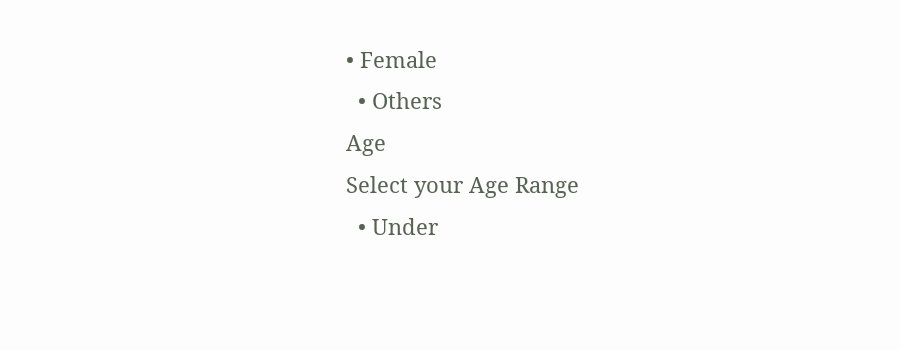• Female
  • Others
Age
Select your Age Range
  • Under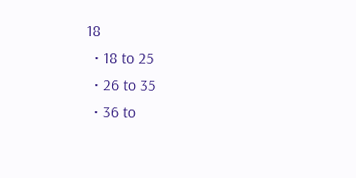18
  • 18 to 25
  • 26 to 35
  • 36 to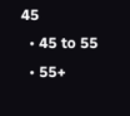45
  • 45 to 55
  • 55+